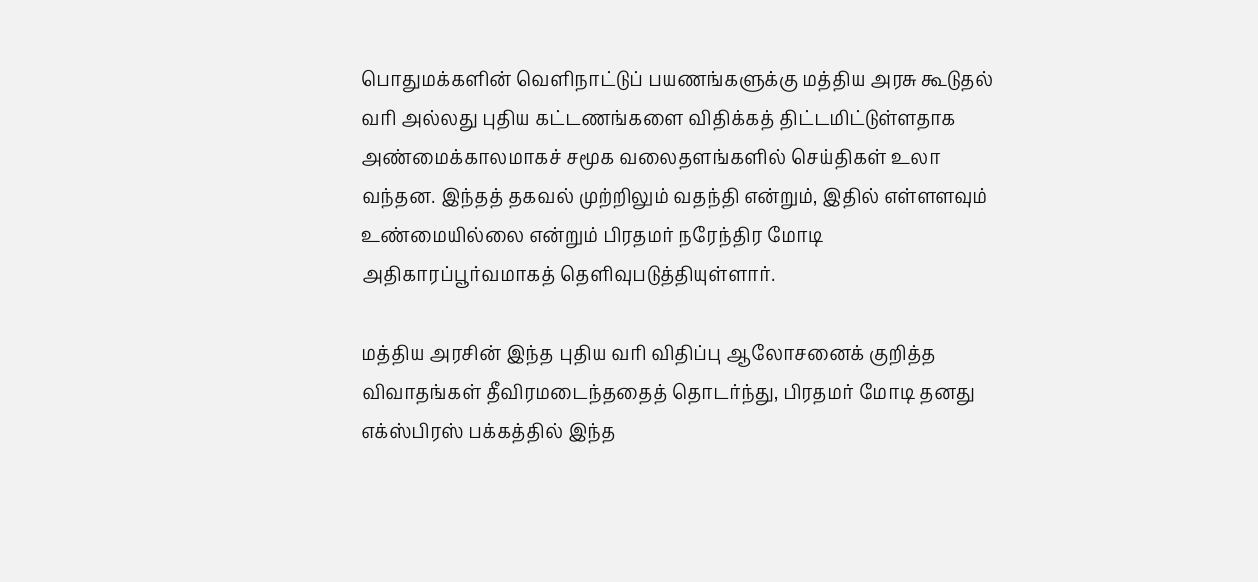பொதுமக்களின் வெளிநாட்டுப் பயணங்களுக்கு மத்திய அரசு கூடுதல் வரி அல்லது புதிய கட்டணங்களை விதிக்கத் திட்டமிட்டுள்ளதாக அண்மைக்காலமாகச் சமூக வலைதளங்களில் செய்திகள் உலா வந்தன. இந்தத் தகவல் முற்றிலும் வதந்தி என்றும், இதில் எள்ளளவும் உண்மையில்லை என்றும் பிரதமர் நரேந்திர மோடி அதிகாரப்பூர்வமாகத் தெளிவுபடுத்தியுள்ளார்.

மத்திய அரசின் இந்த புதிய வரி விதிப்பு ஆலோசனைக் குறித்த விவாதங்கள் தீவிரமடைந்ததைத் தொடர்ந்து, பிரதமர் மோடி தனது எக்ஸ்பிரஸ் பக்கத்தில் இந்த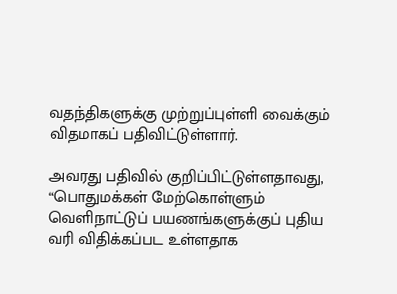வதந்திகளுக்கு முற்றுப்புள்ளி வைக்கும் விதமாகப் பதிவிட்டுள்ளார்.

அவரது பதிவில் குறிப்பிட்டுள்ளதாவது,  “பொதுமக்கள் மேற்கொள்ளும் வெளிநாட்டுப் பயணங்களுக்குப் புதிய வரி விதிக்கப்பட உள்ளதாக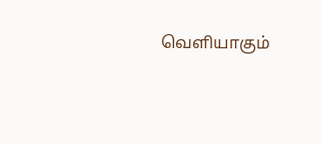வெளியாகும்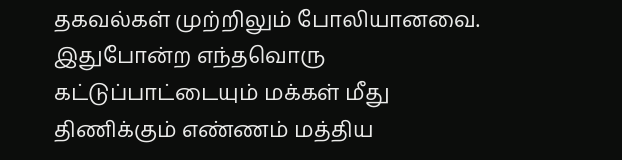தகவல்கள் முற்றிலும் போலியானவை. இதுபோன்ற எந்தவொரு கட்டுப்பாட்டையும் மக்கள் மீது திணிக்கும் எண்ணம் மத்திய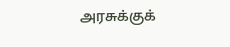அரசுக்குக்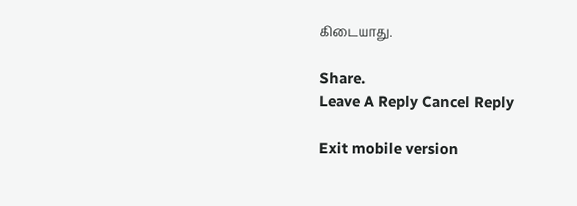கிடையாது.

Share.
Leave A Reply Cancel Reply

Exit mobile version